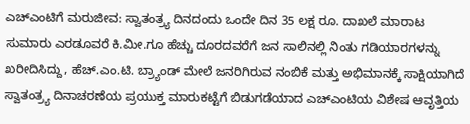ಎಚ್ಎಂಟಿಗೆ ಮರುಜೀವ: ಸ್ವಾತಂತ್ರ್ಯ ದಿನದಂದು ಒಂದೇ ದಿನ 35 ಲಕ್ಷ ರೂ. ದಾಖಲೆ ಮಾರಾಟ
ಸುಮಾರು ಎರಡೂವರೆ ಕಿ.ಮೀ.ಗೂ ಹೆಚ್ಚು ದೂರದವರೆಗೆ ಜನ ಸಾಲಿನಲ್ಲಿ ನಿಂತು ಗಡಿಯಾರಗಳನ್ನು ಖರೀದಿಸಿದ್ದು, ಹೆಚ್.ಎಂ.ಟಿ. ಬ್ರ್ಯಾಂಡ್ ಮೇಲೆ ಜನರಿಗಿರುವ ನಂಬಿಕೆ ಮತ್ತು ಅಭಿಮಾನಕ್ಕೆ ಸಾಕ್ಷಿಯಾಗಿದೆ
ಸ್ವಾತಂತ್ರ್ಯ ದಿನಾಚರಣೆಯ ಪ್ರಯುಕ್ತ ಮಾರುಕಟ್ಟೆಗೆ ಬಿಡುಗಡೆಯಾದ ಎಚ್ಎಂಟಿಯ ವಿಶೇಷ ಆವೃತ್ತಿಯ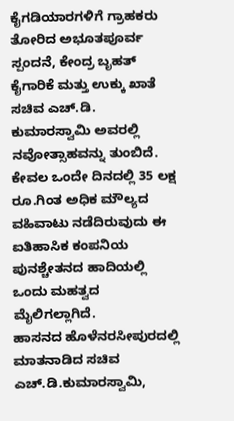ಕೈಗಡಿಯಾರಗಳಿಗೆ ಗ್ರಾಹಕರು ತೋರಿದ ಅಭೂತಪೂರ್ವ ಸ್ಪಂದನೆ, ಕೇಂದ್ರ ಬೃಹತ್ ಕೈಗಾರಿಕೆ ಮತ್ತು ಉಕ್ಕು ಖಾತೆ ಸಚಿವ ಎಚ್.ಡಿ. ಕುಮಾರಸ್ವಾಮಿ ಅವರಲ್ಲಿ ನವೋತ್ಸಾಹವನ್ನು ತುಂಬಿದೆ. ಕೇವಲ ಒಂದೇ ದಿನದಲ್ಲಿ 35 ಲಕ್ಷ ರೂ.ಗಿಂತ ಅಧಿಕ ಮೌಲ್ಯದ ವಹಿವಾಟು ನಡೆದಿರುವುದು ಈ ಐತಿಹಾಸಿಕ ಕಂಪನಿಯ ಪುನಶ್ಚೇತನದ ಹಾದಿಯಲ್ಲಿ ಒಂದು ಮಹತ್ವದ ಮೈಲಿಗಲ್ಲಾಗಿದೆ.
ಹಾಸನದ ಹೊಳೆನರಸೀಪುರದಲ್ಲಿ ಮಾತನಾಡಿದ ಸಚಿವ ಎಚ್.ಡಿ.ಕುಮಾರಸ್ವಾಮಿ,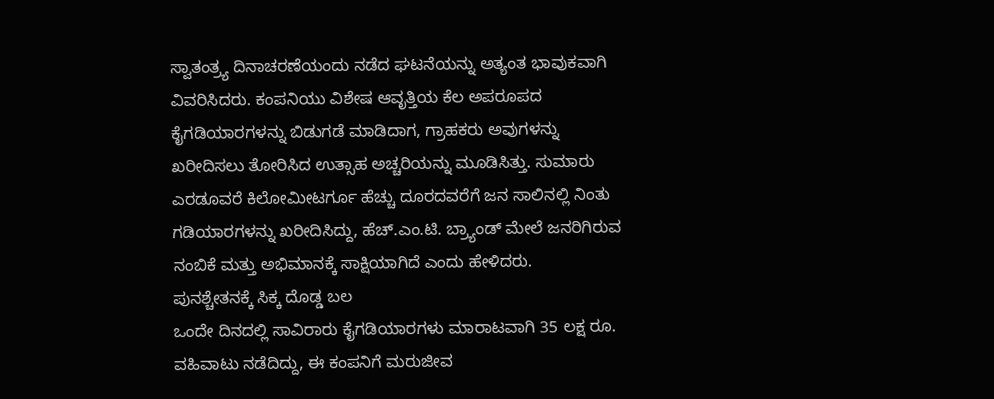ಸ್ವಾತಂತ್ರ್ಯ ದಿನಾಚರಣೆಯಂದು ನಡೆದ ಘಟನೆಯನ್ನು ಅತ್ಯಂತ ಭಾವುಕವಾಗಿ ವಿವರಿಸಿದರು. ಕಂಪನಿಯು ವಿಶೇಷ ಆವೃತ್ತಿಯ ಕೆಲ ಅಪರೂಪದ ಕೈಗಡಿಯಾರಗಳನ್ನು ಬಿಡುಗಡೆ ಮಾಡಿದಾಗ, ಗ್ರಾಹಕರು ಅವುಗಳನ್ನು ಖರೀದಿಸಲು ತೋರಿಸಿದ ಉತ್ಸಾಹ ಅಚ್ಚರಿಯನ್ನು ಮೂಡಿಸಿತ್ತು. ಸುಮಾರು ಎರಡೂವರೆ ಕಿಲೋಮೀಟರ್ಗೂ ಹೆಚ್ಚು ದೂರದವರೆಗೆ ಜನ ಸಾಲಿನಲ್ಲಿ ನಿಂತು ಗಡಿಯಾರಗಳನ್ನು ಖರೀದಿಸಿದ್ದು, ಹೆಚ್.ಎಂ.ಟಿ. ಬ್ರ್ಯಾಂಡ್ ಮೇಲೆ ಜನರಿಗಿರುವ ನಂಬಿಕೆ ಮತ್ತು ಅಭಿಮಾನಕ್ಕೆ ಸಾಕ್ಷಿಯಾಗಿದೆ ಎಂದು ಹೇಳಿದರು.
ಪುನಶ್ಚೇತನಕ್ಕೆ ಸಿಕ್ಕ ದೊಡ್ಡ ಬಲ
ಒಂದೇ ದಿನದಲ್ಲಿ ಸಾವಿರಾರು ಕೈಗಡಿಯಾರಗಳು ಮಾರಾಟವಾಗಿ 35 ಲಕ್ಷ ರೂ. ವಹಿವಾಟು ನಡೆದಿದ್ದು, ಈ ಕಂಪನಿಗೆ ಮರುಜೀವ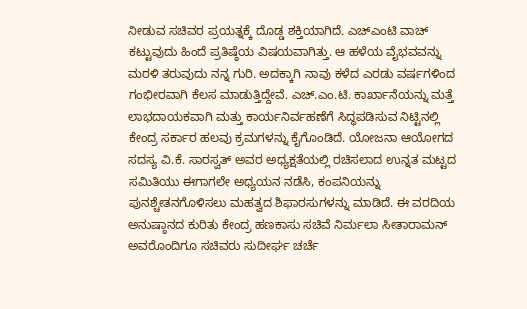ನೀಡುವ ಸಚಿವರ ಪ್ರಯತ್ನಕ್ಕೆ ದೊಡ್ಡ ಶಕ್ತಿಯಾಗಿದೆ. ಎಚ್ಎಂಟಿ ವಾಚ್ ಕಟ್ಟುವುದು ಹಿಂದೆ ಪ್ರತಿಷ್ಠೆಯ ವಿಷಯವಾಗಿತ್ತು. ಆ ಹಳೆಯ ವೈಭವವನ್ನು ಮರಳಿ ತರುವುದು ನನ್ನ ಗುರಿ. ಅದಕ್ಕಾಗಿ ನಾವು ಕಳೆದ ಎರಡು ವರ್ಷಗಳಿಂದ ಗಂಭೀರವಾಗಿ ಕೆಲಸ ಮಾಡುತ್ತಿದ್ದೇವೆ. ಎಚ್.ಎಂ.ಟಿ. ಕಾರ್ಖಾನೆಯನ್ನು ಮತ್ತೆ ಲಾಭದಾಯಕವಾಗಿ ಮತ್ತು ಕಾರ್ಯನಿರ್ವಹಣೆಗೆ ಸಿದ್ಧಪಡಿಸುವ ನಿಟ್ಟಿನಲ್ಲಿ ಕೇಂದ್ರ ಸರ್ಕಾರ ಹಲವು ಕ್ರಮಗಳನ್ನು ಕೈಗೊಂಡಿದೆ. ಯೋಜನಾ ಆಯೋಗದ ಸದಸ್ಯ ವಿ.ಕೆ. ಸಾರಸ್ವತ್ ಅವರ ಅಧ್ಯಕ್ಷತೆಯಲ್ಲಿ ರಚಿಸಲಾದ ಉನ್ನತ ಮಟ್ಟದ ಸಮಿತಿಯು ಈಗಾಗಲೇ ಅಧ್ಯಯನ ನಡೆಸಿ, ಕಂಪನಿಯನ್ನು ಪುನಶ್ಚೇತನಗೊಳಿಸಲು ಮಹತ್ವದ ಶಿಫಾರಸುಗಳನ್ನು ಮಾಡಿದೆ. ಈ ವರದಿಯ ಅನುಷ್ಠಾನದ ಕುರಿತು ಕೇಂದ್ರ ಹಣಕಾಸು ಸಚಿವೆ ನಿರ್ಮಲಾ ಸೀತಾರಾಮನ್ ಅವರೊಂದಿಗೂ ಸಚಿವರು ಸುದೀರ್ಘ ಚರ್ಚೆ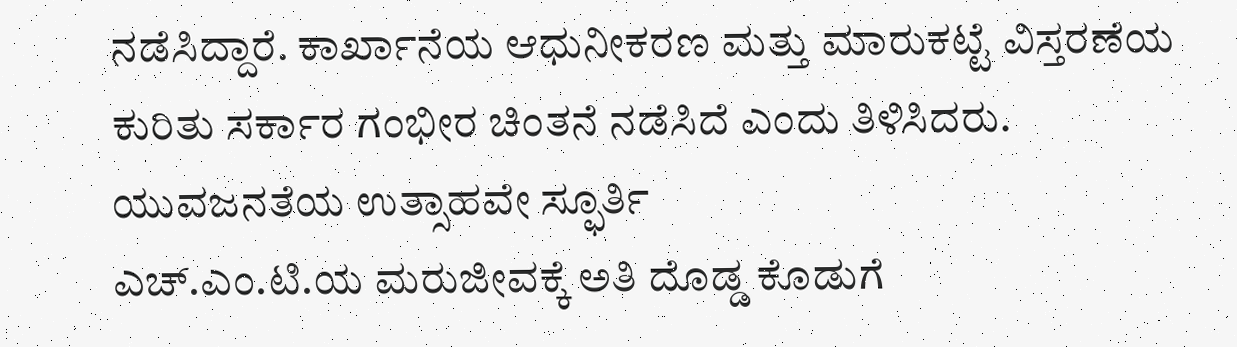ನಡೆಸಿದ್ದಾರೆ. ಕಾರ್ಖಾನೆಯ ಆಧುನೀಕರಣ ಮತ್ತು ಮಾರುಕಟ್ಟೆ ವಿಸ್ತರಣೆಯ ಕುರಿತು ಸರ್ಕಾರ ಗಂಭೀರ ಚಿಂತನೆ ನಡೆಸಿದೆ ಎಂದು ತಿಳಿಸಿದರು.
ಯುವಜನತೆಯ ಉತ್ಸಾಹವೇ ಸ್ಫೂರ್ತಿ
ಎಚ್.ಎಂ.ಟಿ.ಯ ಮರುಜೀವಕ್ಕೆ ಅತಿ ದೊಡ್ಡ ಕೊಡುಗೆ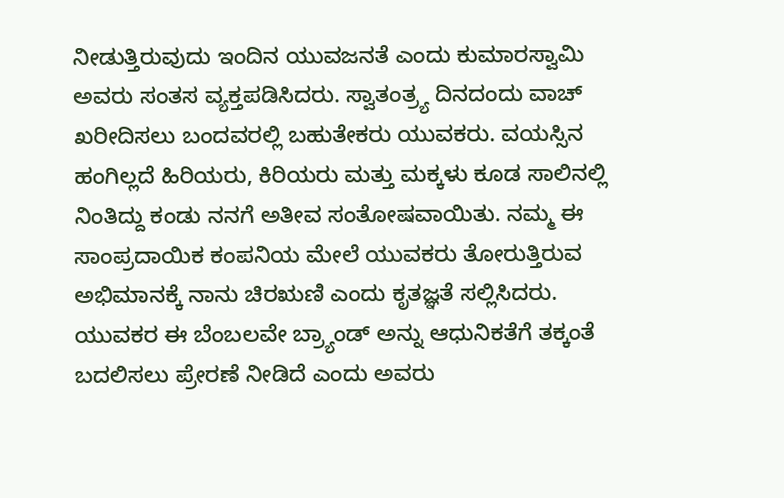ನೀಡುತ್ತಿರುವುದು ಇಂದಿನ ಯುವಜನತೆ ಎಂದು ಕುಮಾರಸ್ವಾಮಿ ಅವರು ಸಂತಸ ವ್ಯಕ್ತಪಡಿಸಿದರು. ಸ್ವಾತಂತ್ರ್ಯ ದಿನದಂದು ವಾಚ್ ಖರೀದಿಸಲು ಬಂದವರಲ್ಲಿ ಬಹುತೇಕರು ಯುವಕರು. ವಯಸ್ಸಿನ ಹಂಗಿಲ್ಲದೆ ಹಿರಿಯರು, ಕಿರಿಯರು ಮತ್ತು ಮಕ್ಕಳು ಕೂಡ ಸಾಲಿನಲ್ಲಿ ನಿಂತಿದ್ದು ಕಂಡು ನನಗೆ ಅತೀವ ಸಂತೋಷವಾಯಿತು. ನಮ್ಮ ಈ ಸಾಂಪ್ರದಾಯಿಕ ಕಂಪನಿಯ ಮೇಲೆ ಯುವಕರು ತೋರುತ್ತಿರುವ ಅಭಿಮಾನಕ್ಕೆ ನಾನು ಚಿರಋಣಿ ಎಂದು ಕೃತಜ್ಞತೆ ಸಲ್ಲಿಸಿದರು. ಯುವಕರ ಈ ಬೆಂಬಲವೇ ಬ್ರ್ಯಾಂಡ್ ಅನ್ನು ಆಧುನಿಕತೆಗೆ ತಕ್ಕಂತೆ ಬದಲಿಸಲು ಪ್ರೇರಣೆ ನೀಡಿದೆ ಎಂದು ಅವರು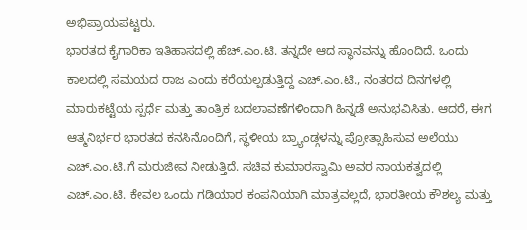ಅಭಿಪ್ರಾಯಪಟ್ಟರು.
ಭಾರತದ ಕೈಗಾರಿಕಾ ಇತಿಹಾಸದಲ್ಲಿ ಹೆಚ್.ಎಂ.ಟಿ. ತನ್ನದೇ ಆದ ಸ್ಥಾನವನ್ನು ಹೊಂದಿದೆ. ಒಂದು ಕಾಲದಲ್ಲಿ ಸಮಯದ ರಾಜ ಎಂದು ಕರೆಯಲ್ಪಡುತ್ತಿದ್ದ ಎಚ್.ಎಂ.ಟಿ., ನಂತರದ ದಿನಗಳಲ್ಲಿ ಮಾರುಕಟ್ಟೆಯ ಸ್ಪರ್ಧೆ ಮತ್ತು ತಾಂತ್ರಿಕ ಬದಲಾವಣೆಗಳಿಂದಾಗಿ ಹಿನ್ನಡೆ ಅನುಭವಿಸಿತು. ಆದರೆ, ಈಗ ಆತ್ಮನಿರ್ಭರ ಭಾರತದ ಕನಸಿನೊಂದಿಗೆ, ಸ್ಥಳೀಯ ಬ್ರ್ಯಾಂಡ್ಗಳನ್ನು ಪ್ರೋತ್ಸಾಹಿಸುವ ಅಲೆಯು ಎಚ್.ಎಂ.ಟಿ.ಗೆ ಮರುಜೀವ ನೀಡುತ್ತಿದೆ. ಸಚಿವ ಕುಮಾರಸ್ವಾಮಿ ಅವರ ನಾಯಕತ್ವದಲ್ಲಿ ಎಚ್.ಎಂ.ಟಿ. ಕೇವಲ ಒಂದು ಗಡಿಯಾರ ಕಂಪನಿಯಾಗಿ ಮಾತ್ರವಲ್ಲದೆ, ಭಾರತೀಯ ಕೌಶಲ್ಯ ಮತ್ತು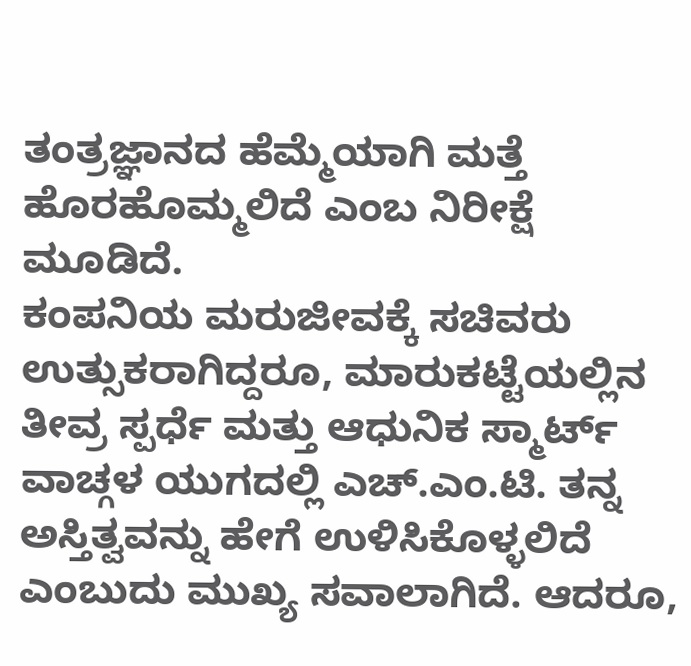ತಂತ್ರಜ್ಞಾನದ ಹೆಮ್ಮೆಯಾಗಿ ಮತ್ತೆ ಹೊರಹೊಮ್ಮಲಿದೆ ಎಂಬ ನಿರೀಕ್ಷೆ ಮೂಡಿದೆ.
ಕಂಪನಿಯ ಮರುಜೀವಕ್ಕೆ ಸಚಿವರು ಉತ್ಸುಕರಾಗಿದ್ದರೂ, ಮಾರುಕಟ್ಟೆಯಲ್ಲಿನ ತೀವ್ರ ಸ್ಪರ್ಧೆ ಮತ್ತು ಆಧುನಿಕ ಸ್ಮಾರ್ಟ್ ವಾಚ್ಗಳ ಯುಗದಲ್ಲಿ ಎಚ್.ಎಂ.ಟಿ. ತನ್ನ ಅಸ್ತಿತ್ವವನ್ನು ಹೇಗೆ ಉಳಿಸಿಕೊಳ್ಳಲಿದೆ ಎಂಬುದು ಮುಖ್ಯ ಸವಾಲಾಗಿದೆ. ಆದರೂ,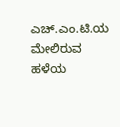ಎಚ್.ಎಂ.ಟಿ.ಯ ಮೇಲಿರುವ ಹಳೆಯ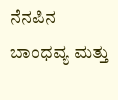ನೆನಪಿನ ಬಾಂಧವ್ಯ ಮತ್ತು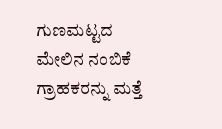ಗುಣಮಟ್ಟದ ಮೇಲಿನ ನಂಬಿಕೆ ಗ್ರಾಹಕರನ್ನು ಮತ್ತೆ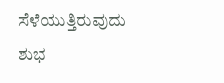ಸೆಳೆಯುತ್ತಿರುವುದು ಶುಭ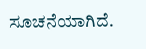ಸೂಚನೆಯಾಗಿದೆ.